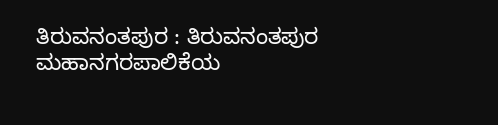ತಿರುವನಂತಪುರ : ತಿರುವನಂತಪುರ ಮಹಾನಗರಪಾಲಿಕೆಯ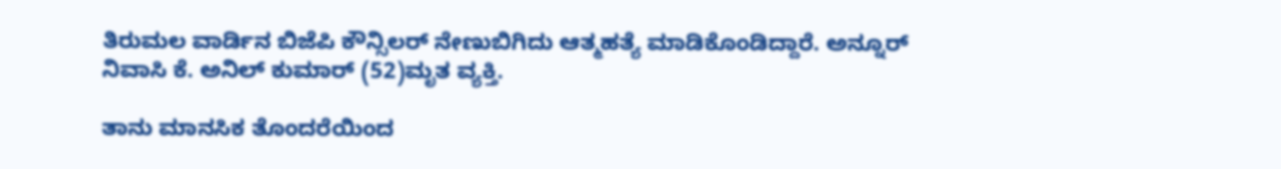ತಿರುಮಲ ವಾರ್ಡಿನ ಬಿಜೆಪಿ ಕೌನ್ಸಿಲರ್ ನೇಣುಬಿಗಿದು ಆತ್ಮಹತ್ಯೆ ಮಾಡಿಕೊಂಡಿದ್ದಾರೆ. ಅನ್ನೂರ್ ನಿವಾಸಿ ಕೆ. ಅನಿಲ್ ಕುಮಾರ್ (52)ಮೃತ ವ್ಯಕ್ತಿ.

ತಾನು ಮಾನಸಿಕ ತೊಂದರೆಯಿಂದ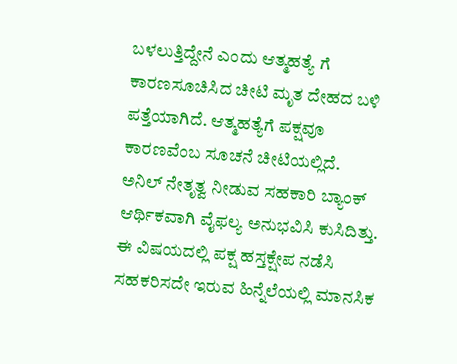ಬಳಲುತ್ತಿದ್ದೇನೆ ಎಂದು ಆತ್ಮಹತ್ಯೆ ಗೆ ಕಾರಣಸೂಚಿಸಿದ ಚೀಟಿ ಮೃತ ದೇಹದ ಬಳಿ ಪತ್ತೆಯಾಗಿದೆ. ಆತ್ಮಹತ್ಯೆಗೆ ಪಕ್ಷವೂ ಕಾರಣವೆಂಬ ಸೂಚನೆ ಚೀಟಿಯಲ್ಲಿದೆ.
ಅನಿಲ್ ನೇತೃತ್ವ ನೀಡುವ ಸಹಕಾರಿ ಬ್ಯಾಂಕ್ ಆರ್ಥಿಕವಾಗಿ ವೈಫಲ್ಯ ಅನುಭವಿಸಿ ಕುಸಿದಿತ್ತು. ಈ ವಿಷಯದಲ್ಲಿ ಪಕ್ಷ ಹಸ್ತಕ್ಷೇಪ ನಡೆಸಿ ಸಹಕರಿಸದೇ ಇರುವ ಹಿನ್ನೆಲೆಯಲ್ಲಿ ಮಾನಸಿಕ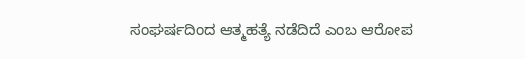ಸಂಘರ್ಷದಿಂದ ಆತ್ಮಹತ್ಯೆ ನಡೆದಿದೆ ಎಂಬ ಆರೋಪ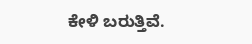ಕೇಳಿ ಬರುತ್ತಿವೆ.